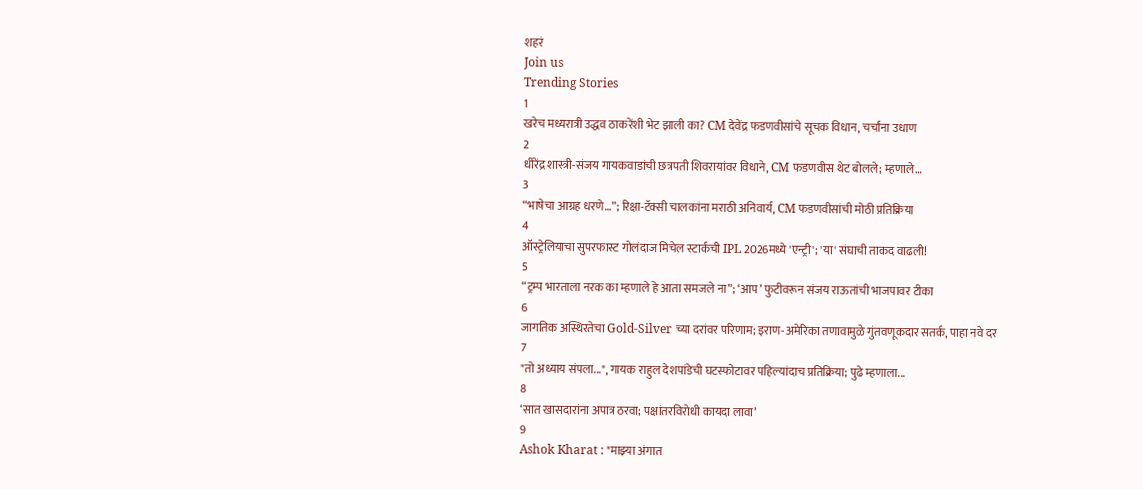शहरं
Join us
Trending Stories
1
खरेच मध्यरात्री उद्धव ठाकरेंशी भेट झाली का? CM देवेंद्र फडणवीसांचे सूचक विधान, चर्चांना उधाण
2
धीरेंद्र शास्त्री-संजय गायकवाडांची छत्रपती शिवरायांवर विधाने, CM फडणवीस थेट बोलले; म्हणाले…
3
“भाषेचा आग्रह धरणे…”; रिक्षा-टॅक्सी चालकांना मराठी अनिवार्य, CM फडणवीसांची मोठी प्रतिक्रिया
4
ऑस्ट्रेलियाचा सुपरफास्ट गोलंदाज मिचेल स्टार्कची IPL 2026मध्ये 'एन्ट्री'; 'या' संघाची ताकद वाढली!
5
“ट्रम्प भारताला नरक का म्हणाले हे आता समजले ना”; ‘आप’ फुटीवरून संजय राऊतांची भाजपावर टीका
6
जागतिक अस्थिरतेचा Gold-Silver च्या दरांवर परिणाम; इराण-अमेरिका तणावामुळे गुंतवणूकदार सतर्क, पाहा नवे दर
7
"तो अध्याय संपला...", गायक राहुल देशपांडेची घटस्फोटावर पहिल्यांदाच प्रतिक्रिया; पुढे म्हणाला...
8
‘सात खासदारांना अपात्र ठरवा; पक्षांतरविरोधी कायदा लावा’
9
Ashok Kharat : "माझ्या अंगात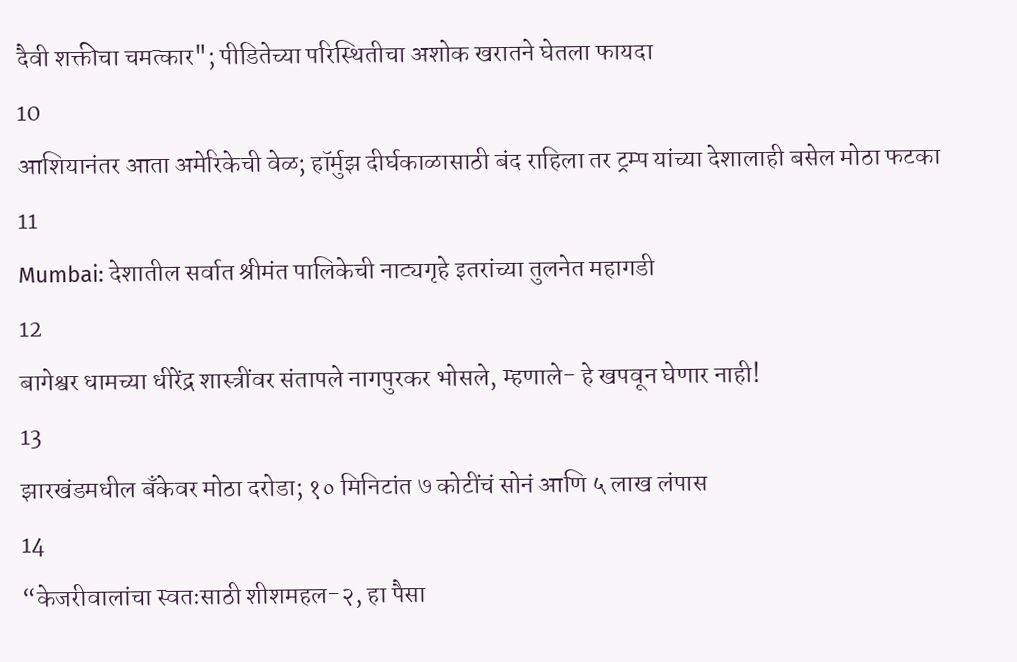दैवी शक्तीचा चमत्कार"; पीडितेच्या परिस्थितीचा अशोक खरातने घेतला फायदा
10
आशियानंतर आता अमेरिकेची वेळ; हॉर्मुझ दीर्घकाळासाठी बंद राहिला तर ट्रम्प यांच्या देशालाही बसेल मोठा फटका
11
Mumbai: देशातील सर्वात श्रीमंत पालिकेची नाट्यगृहे इतरांच्या तुलनेत महागडी
12
बागेश्वर धामच्या धीरेंद्र शास्त्रींवर संतापले नागपुरकर भोसले, म्हणाले- हे खपवून घेणार नाही!
13
झारखंडमधील बँकेवर मोठा दरोडा; १० मिनिटांत ७ कोटींचं सोनं आणि ५ लाख लंपास
14
“केजरीवालांचा स्वतःसाठी शीशमहल-२, हा पैसा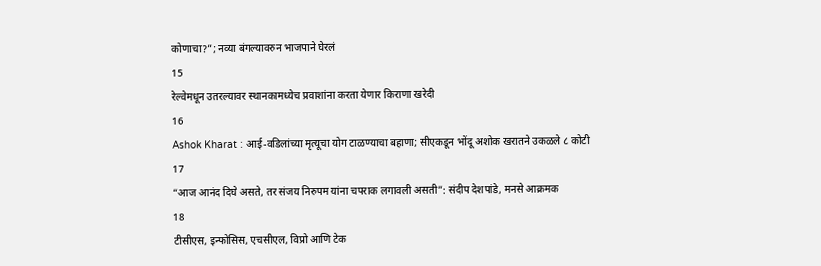कोणाचा?”; नव्या बंगल्यावरुन भाजपाने घेरलं
15
रेल्वेमधून उतरल्यावर स्थानकामध्येच प्रवाशांना करता येणार किराणा खरेदी
16
Ashok Kharat : आई-वडिलांच्या मृत्यूचा योग टाळण्याचा बहाणा; सीएकडून भोंदू अशोक खरातने उकळले ८ कोटी
17
“आज आनंद दिघे असते, तर संजय निरुपम यांना चपराक लगावली असती”: संदीप देशपांडे, मनसे आक्रमक
18
टीसीएस, इन्‍फोसिस, एचसीएल, विप्रो आणि टेक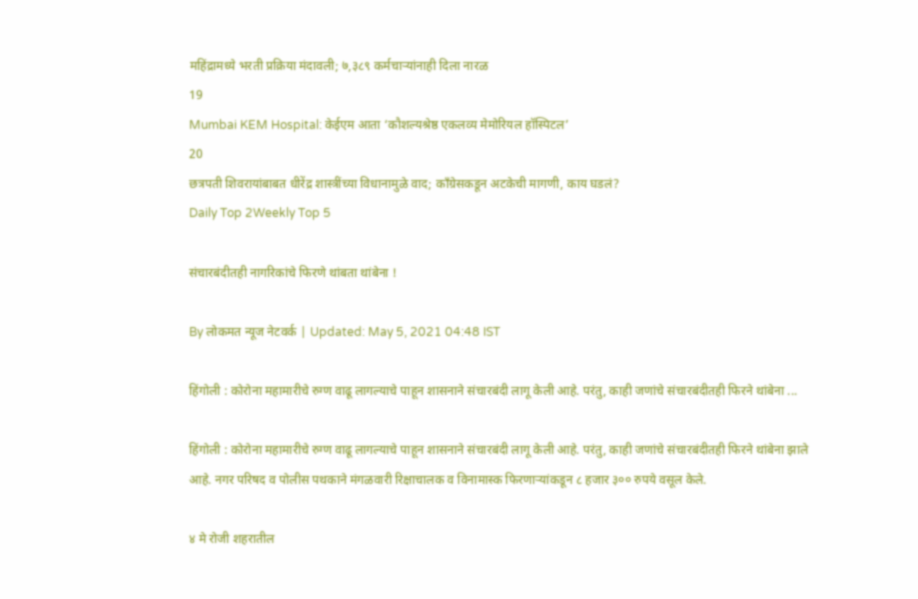महिंद्रामध्ये भरती प्रक्रिया मंदावली; ७,३८९ कर्मचाऱ्यांनाही दिला नारळ
19
Mumbai KEM Hospital: केईएम आता ‘कौशल्यश्रेष्ठ एकलव्य मेमोरियल हॉस्पिटल’
20
छत्रपती शिवरायांबाबत धीरेंद्र शास्त्रींच्या विधानामुळे वाद; काँग्रेसकडून अटकेची मागणी, काय घडलं?
Daily Top 2Weekly Top 5

संचारबंदीतही नागरिकांचे फिरणे थांबता थांबेना !

By लोकमत न्यूज नेटवर्क | Updated: May 5, 2021 04:48 IST

हिंगोली : कोरोना महामारीचे रुग्ण वाढू लागल्याचे पाहून शासनाने संचारबंदी लागू केली आहे. परंतु, काही जणांचे संचारबंदीतही फिरने थांबेना ...

हिंगोली : कोरोना महामारीचे रुग्ण वाढू लागल्याचे पाहून शासनाने संचारबंदी लागू केली आहे. परंतु, काही जणांचे संचारबंदीतही फिरने थांबेना झाले आहे. नगर परिषद व पोलीस पथकाने मंगळवारी रिक्षाचालक व विनामास्क फिरणाऱ्यांकडून ८ हजार ३०० रुपये वसूल केले.

४ मे रोजी शहरातील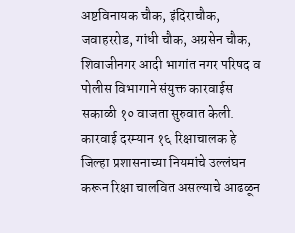अष्टविनायक चौक, इंदिराचौक, जवाहररोड, गांधी चौक, अग्रसेन चौक, शिवाजीनगर आदी भागांत नगर परिषद व पोलीस विभागाने संयुक्त कारवाईस सकाळी १० वाजता सुरुवात केली. कारवाई दरम्यान १६ रिक्षाचालक हे जिल्हा प्रशासनाच्या नियमांचे उल्लंघन करून रिक्षा चालवित असल्याचे आढळून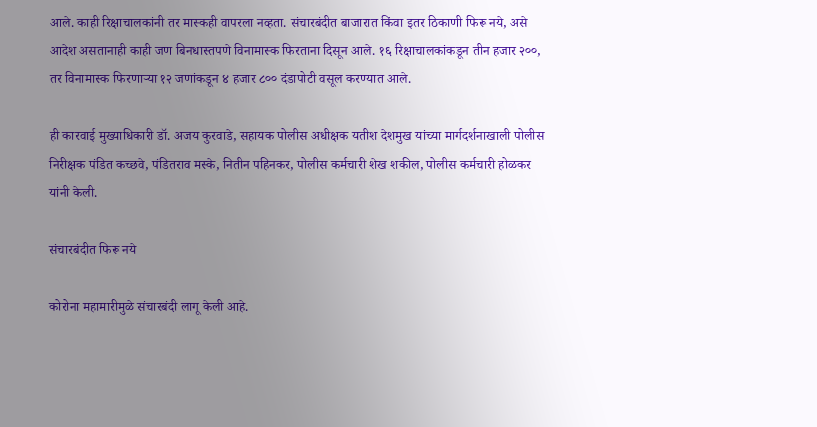आले. काही रिक्षाचालकांनी तर मास्कही वापरला नव्हता. संचारबंदीत बाजारात किंवा इतर ठिकाणी फिरू नये, असे आदेश असतानाही काही जण बिनधास्तपणे विनामास्क फिरताना दिसून आले. १६ रिक्षाचालकांकडून तीन हजार २००, तर विनामास्क फिरणाऱ्या १२ जणांकडून ४ हजार ८०० दंडापोटी वसूल करण्यात आले.

ही कारवाई मुख्याधिकारी डॉ. अजय कुरवाडे, सहायक पोलीस अधीक्षक यतीश देशमुख यांच्या मार्गदर्शनाखाली पोलीस निरीक्षक पंडित कच्छवे, पंडितराव मस्के, नितीन पहिनकर, पोलीस कर्मचारी शेख शकील, पोलीस कर्मचारी होळकर यांनी केली.

संचारबंदीत फिरू नये

कोरोना महामारीमुळे संचारबंदी लागू केली आहे.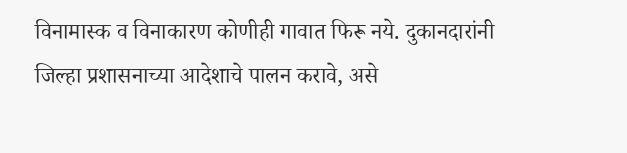विनामास्क व विनाकारण कोणीही गावात फिरू नये. दुकानदारांनी जिल्हा प्रशासनाच्या आदेशाचे पालन करावे, असे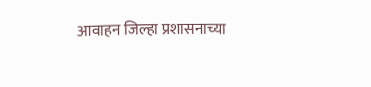आवाहन जिल्हा प्रशासनाच्या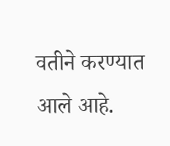वतीने करण्यात आले आहे.